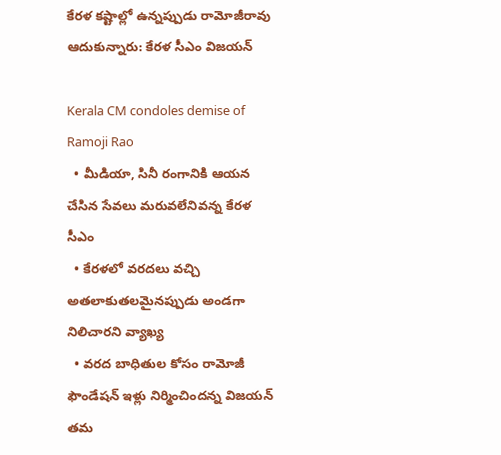కేరళ కష్టాల్లో ఉన్నప్పుడు రామోజీరావు ఆదుకున్నారు: కేరళ సీఎం విజయన్

Kerala CM condoles demise of Ramoji Rao
  • మీడియా, సినీ రంగానికి ఆయన చేసిన సేవలు మరువలేనివన్న కేరళ సీఎం
  • కేరళలో వరదలు వచ్చి అతలాకుతలమైనప్పుడు అండగా నిలిచారని వ్యాఖ్య
  • వరద బాధితుల కోసం రామోజీ ఫౌండేషన్ ఇళ్లు నిర్మించిందన్న విజయన్
తమ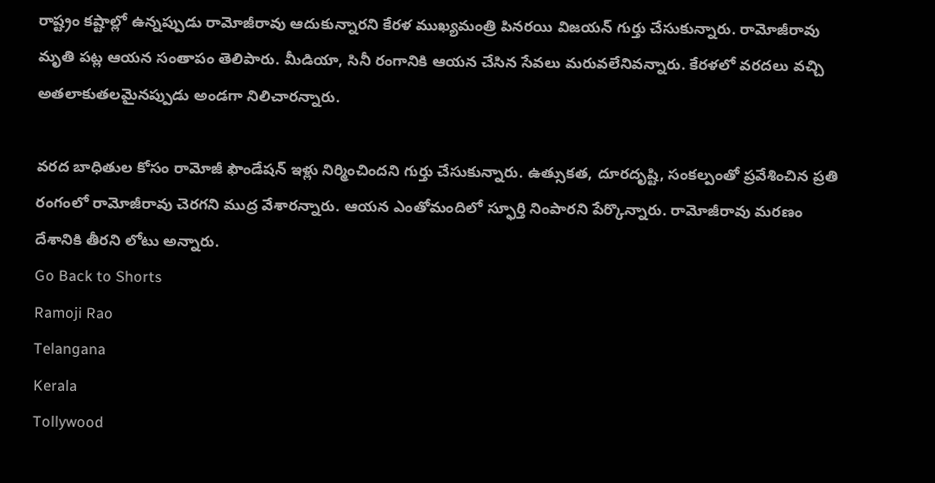రాష్ట్రం కష్టాల్లో ఉన్నప్పుడు రామోజీరావు ఆదుకున్నారని కేరళ ముఖ్యమంత్రి పినరయి విజయన్ గుర్తు చేసుకున్నారు. రామోజీరావు మృతి పట్ల ఆయన సంతాపం తెలిపారు. మీడియా, సినీ రంగానికి ఆయన చేసిన సేవలు మరువలేనివన్నారు. కేరళలో వరదలు వచ్చి అతలాకుతలమైనప్పుడు అండగా నిలిచారన్నారు.

వరద బాధితుల కోసం రామోజీ ఫౌండేషన్ ఇళ్లు నిర్మించిందని గుర్తు చేసుకున్నారు. ఉత్సుకత, దూరదృష్టి, సంకల్పంతో ప్రవేశించిన ప్రతి రంగంలో రామోజీరావు చెరగని ముద్ర వేశారన్నారు. ఆయన ఎంతోమందిలో స్ఫూర్తి నింపారని పేర్కొన్నారు. రామోజీరావు మరణం దేశానికి తీరని లోటు అన్నారు.
Go Back to Shorts
Ramoji Rao
Telangana
Kerala
Tollywood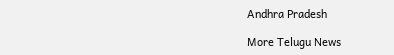Andhra Pradesh

More Telugu News